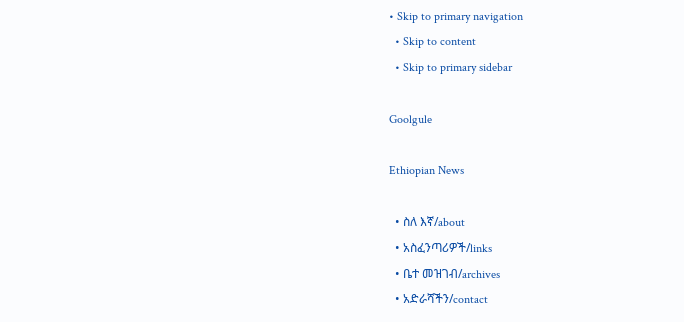• Skip to primary navigation
  • Skip to content
  • Skip to primary sidebar

Goolgule

Ethiopian News

  • ስለ እኛ/about
  • አስፈንጣሪዎች/links
  • ቤተ መዝገብ/archives
  • አድራሻችን/contact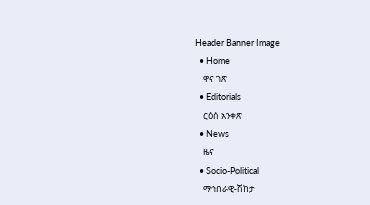Header Banner Image
  • Home
    ዋና ገጽ
  • Editorials
    ርዕሰ አንቀጽ
  • News
    ዜና
  • Socio-Political
    ማኅበራዊ-ሽከታ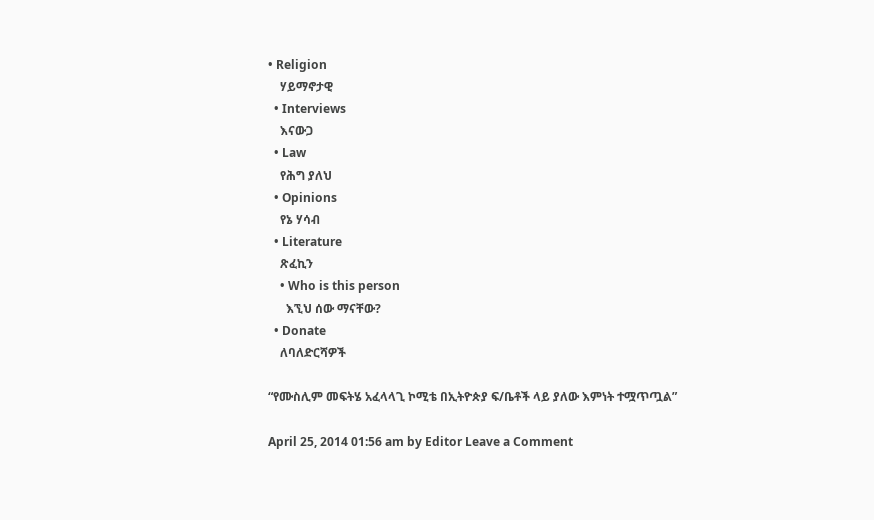• Religion
    ሃይማኖታዊ
  • Interviews
    እናውጋ
  • Law
    የሕግ ያለህ
  • Opinions
    የኔ ሃሳብ
  • Literature
    ጽፈኪን
    • Who is this person
      እኚህ ሰው ማናቸው?
  • Donate
    ለባለድርሻዎች

“የሙስሊም መፍትሄ አፈላላጊ ኮሚቴ በኢትዮጵያ ፍ/ቤቶች ላይ ያለው እምነት ተሟጥጧል”

April 25, 2014 01:56 am by Editor Leave a Comment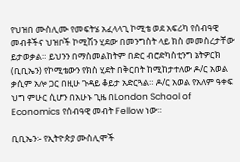የህዝበ ሙስሊሙ የመፍትሄ አፈላላጊ ኮሚቴ ወደ አፍሪካ የሰብዓዊ መብቶችና ህዝቦች ኮሚሽን ሂደው በመንግስት ላይ ክስ መመስረታቸው ይታወቃል። ይህንን በማስመልከትም በድር ብሮድካስቲንግ ኔትዎርክ (ቢቢኤን) የኮሚቴውን የክስ ሂደት በቅርበት ከሚከታተለው ዶ/ር አወል ቃሲም አሎ ጋር በዚሁ ጉዳይ ቆይታ አድርጓል። ዶ/ር አወል የአለም ዓቀፍ ህግ ምሁር ሲሆን በአሁኑ ጊዜ በLondon School of Economics የሰብዓዊ መብት Fellow ነው።

ቢቢኤን፡- የኢትዮጵያ ሙስሊሞች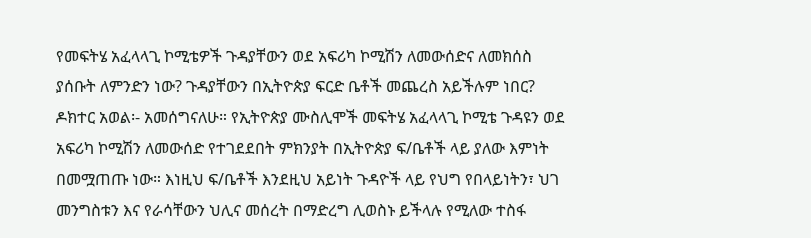የመፍትሄ አፈላላጊ ኮሚቴዎች ጉዳያቸውን ወደ አፍሪካ ኮሚሽን ለመውሰድና ለመክሰስ ያሰቡት ለምንድን ነው? ጉዳያቸውን በኢትዮጵያ ፍርድ ቤቶች መጨረስ አይችሉም ነበር?
ዶክተር አወል፡- አመሰግናለሁ። የኢትዮጵያ ሙስሊሞች መፍትሄ አፈላላጊ ኮሚቴ ጉዳዩን ወደ አፍሪካ ኮሚሽን ለመውሰድ የተገደደበት ምክንያት በኢትዮጵያ ፍ/ቤቶች ላይ ያለው እምነት በመሟጠጡ ነው። እነዚህ ፍ/ቤቶች እንደዚህ አይነት ጉዳዮች ላይ የህግ የበላይነትን፣ ህገ መንግስቱን እና የራሳቸውን ህሊና መሰረት በማድረግ ሊወስኑ ይችላሉ የሚለው ተስፋ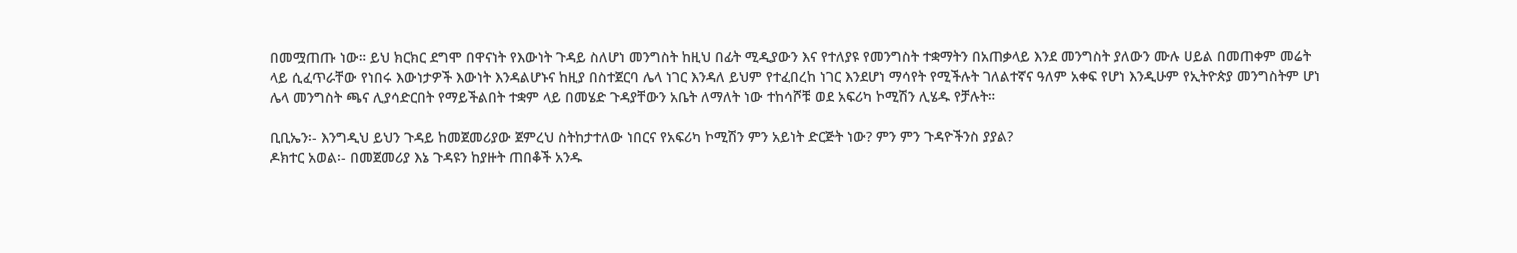በመሟጠጡ ነው። ይህ ክርክር ደግሞ በዋናነት የእውነት ጉዳይ ስለሆነ መንግስት ከዚህ በፊት ሚዲያውን እና የተለያዩ የመንግስት ተቋማትን በአጠቃላይ እንደ መንግስት ያለውን ሙሉ ሀይል በመጠቀም መሬት ላይ ሲፈጥራቸው የነበሩ እውነታዎች እውነት እንዳልሆኑና ከዚያ በስተጀርባ ሌላ ነገር እንዳለ ይህም የተፈበረከ ነገር እንደሆነ ማሳየት የሚችሉት ገለልተኛና ዓለም አቀፍ የሆነ እንዲሁም የኢትዮጵያ መንግስትም ሆነ ሌላ መንግስት ጫና ሊያሳድርበት የማይችልበት ተቋም ላይ በመሄድ ጉዳያቸውን አቤት ለማለት ነው ተከሳሾቹ ወደ አፍሪካ ኮሚሽን ሊሄዱ የቻሉት።

ቢቢኤን፡- እንግዲህ ይህን ጉዳይ ከመጀመሪያው ጀምረህ ስትከታተለው ነበርና የአፍሪካ ኮሚሽን ምን አይነት ድርጅት ነው? ምን ምን ጉዳዮችንስ ያያል?
ዶክተር አወል፡- በመጀመሪያ እኔ ጉዳዩን ከያዙት ጠበቆች አንዱ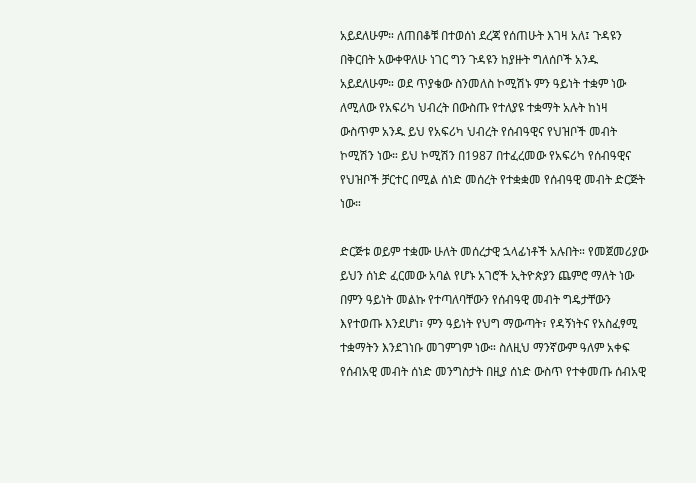አይደለሁም። ለጠበቆቹ በተወሰነ ደረጃ የሰጠሁት እገዛ አለ፤ ጉዳዩን በቅርበት አውቀዋለሁ ነገር ግን ጉዳዩን ከያዙት ግለሰቦች አንዱ አይደለሁም። ወደ ጥያቄው ስንመለስ ኮሚሽኑ ምን ዓይነት ተቋም ነው ለሚለው የአፍሪካ ህብረት በውስጡ የተለያዩ ተቋማት አሉት ከነዛ ውስጥም አንዱ ይህ የአፍሪካ ህብረት የሰብዓዊና የህዝቦች መብት ኮሚሽን ነው። ይህ ኮሚሽን በ1987 በተፈረመው የአፍሪካ የሰብዓዊና የህዝቦች ቻርተር በሚል ሰነድ መሰረት የተቋቋመ የሰብዓዊ መብት ድርጅት ነው።

ድርጅቱ ወይም ተቋሙ ሁለት መሰረታዊ ኋላፊነቶች አሉበት። የመጀመሪያው ይህን ሰነድ ፈርመው አባል የሆኑ አገሮች ኢትዮጵያን ጨምሮ ማለት ነው በምን ዓይነት መልኩ የተጣለባቸውን የሰብዓዊ መብት ግዴታቸውን እየተወጡ እንደሆነ፣ ምን ዓይነት የህግ ማውጣት፣ የዳኝነትና የአስፈፃሚ ተቋማትን እንደገነቡ መገምገም ነው። ስለዚህ ማንኛውም ዓለም አቀፍ የሰብአዊ መብት ሰነድ መንግስታት በዚያ ሰነድ ውስጥ የተቀመጡ ሰብአዊ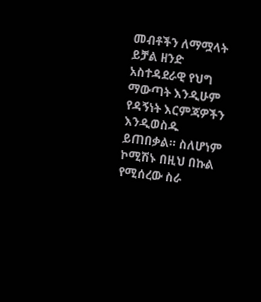መብቶችን ለማሟላት ይቻል ዘንድ አስተዳደራዊ የህግ ማውጣት እንዲሁም የዳኝነት እርምጃዎችን እንዲወስዱ ይጠበቃል። ስለሆነም ኮሚሽኑ በዚህ በኩል የሚሰረው ስራ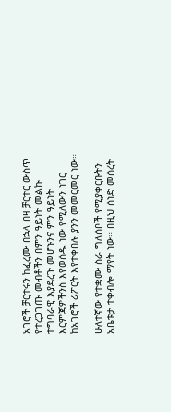አገሮች ቻርተሩን ከፈረሙ በኋላ በዛ ቻርተር ውስጥ የተረጋገጡ መብቶችን በምን ዓይነት መልኩ ተግባራዊ እያደረጉ መሆኑንና ምን ዓይነት እርምጃዎችንስ እየወሰዱ ነው የሚለውን ነገር ከአገሮች ሪፖርት እየተቀበሉ ያንን መመርመር ነው።

ሁለተኛው የተቋሙ ስራ ግለሰቦች የሚያቀርቡትን አቤቱታ ተቀብሎ ማየት ነው። በዚህ ሰነድ መሰረት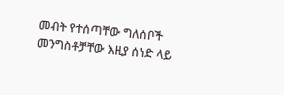መብት የተሰጣቸው ግለሰቦች መንግስቶቻቸው እዚያ ሰነድ ላይ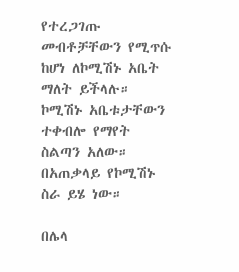የተረጋገጡ መብቶቻቸውን የሚጥሱ ከሆነ ለኮሚሽኑ አቤት ማለት ይችላሉ። ኮሚሽኑ አቤቱታቸውን ተቀብሎ የማየት ስልጣን አለው። በአጠቃላይ የኮሚሽኑ ስራ ይሄ ነው።

በሌላ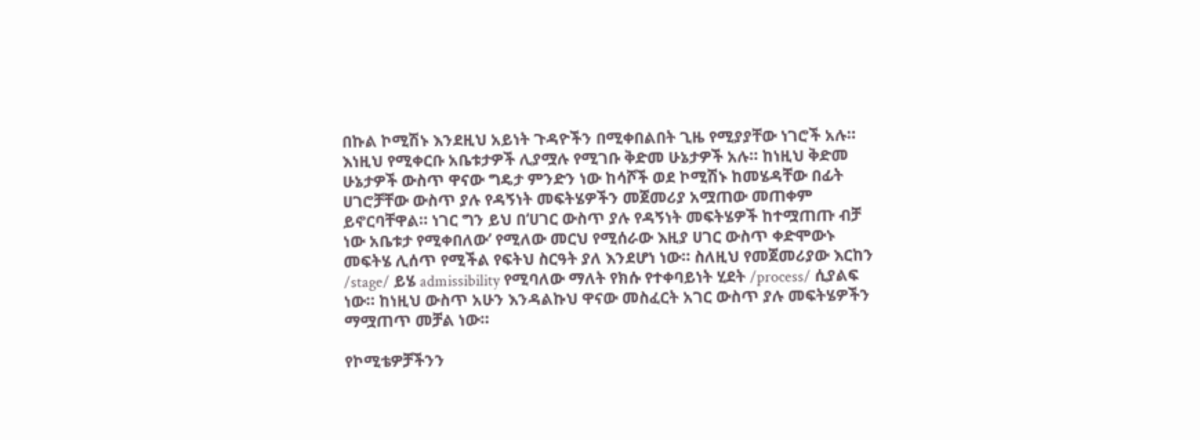በኩል ኮሚሽኑ እንደዚህ አይነት ጉዳዮችን በሚቀበልበት ጊዜ የሚያያቸው ነገሮች አሉ። እነዚህ የሚቀርቡ አቤቱታዎች ሊያሟሉ የሚገቡ ቅድመ ሁኔታዎች አሉ። ከነዚህ ቅድመ ሁኔታዎች ውስጥ ዋናው ግዴታ ምንድን ነው ከሳሾች ወደ ኮሚሽኑ ከመሄዳቸው በፊት ሀገሮቻቸው ውስጥ ያሉ የዳኝነት መፍትሄዎችን መጀመሪያ አሟጠው መጠቀም ይኖርባቸዋል። ነገር ግን ይህ በ‘ሀገር ውስጥ ያሉ የዳኝነት መፍትሄዎች ከተሟጠጡ ብቻ ነው አቤቱታ የሚቀበለው’ የሚለው መርህ የሚሰራው እዚያ ሀገር ውስጥ ቀድሞውኑ መፍትሄ ሊሰጥ የሚችል የፍትህ ስርዓት ያለ እንደሆነ ነው። ስለዚህ የመጀመሪያው እርከን /stage/ ይሄ admissibility የሚባለው ማለት የክሱ የተቀባይነት ሂደት /process/ ሲያልፍ ነው። ከነዚህ ውስጥ አሁን እንዳልኩህ ዋናው መስፈርት አገር ውስጥ ያሉ መፍትሄዎችን ማሟጠጥ መቻል ነው።

የኮሚቴዎቻችንን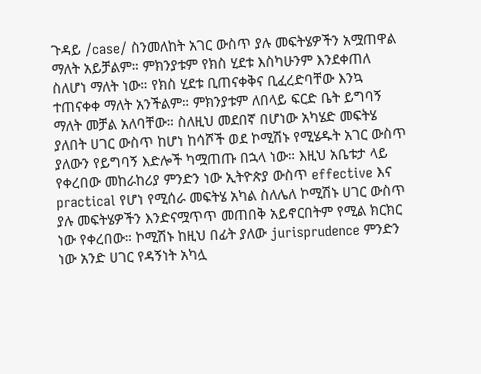ጉዳይ /case/ ስንመለከት አገር ውስጥ ያሉ መፍትሄዎችን አሟጠዋል ማለት አይቻልም። ምክንያቱም የክስ ሂደቱ እስካሁንም እንደቀጠለ ስለሆነ ማለት ነው። የክስ ሂደቱ ቢጠናቀቅና ቢፈረድባቸው እንኳ ተጠናቀቀ ማለት አንችልም። ምክንያቱም ለበላይ ፍርድ ቤት ይግባኝ ማለት መቻል አለባቸው። ስለዚህ መደበኛ በሆነው አካሄድ መፍትሄ ያለበት ሀገር ውስጥ ከሆነ ከሳሾች ወደ ኮሚሽኑ የሚሄዱት አገር ውስጥ ያለውን የይግባኝ እድሎች ካሟጠጡ በኋላ ነው። እዚህ አቤቱታ ላይ የቀረበው መከራከሪያ ምንድን ነው ኢትዮጵያ ውስጥ effective እና practical የሆነ የሚሰራ መፍትሄ አካል ስለሌለ ኮሚሽኑ ሀገር ውስጥ ያሉ መፍትሄዎችን እንድናሟጥጥ መጠበቅ አይኖርበትም የሚል ክርክር ነው የቀረበው። ኮሚሽኑ ከዚህ በፊት ያለው jurisprudence ምንድን ነው አንድ ሀገር የዳኝነት አካሏ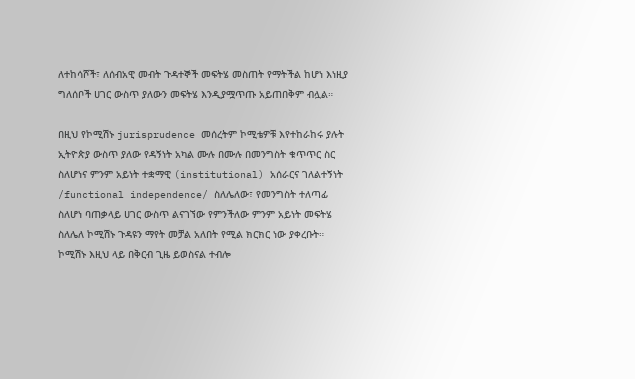ለተከሳሾች፣ ለሰብአዊ መብት ጉዳተኞች መፍትሄ መስጠት የማትችል ከሆነ እነዚያ ግለሰቦች ሀገር ውስጥ ያለውን መፍትሄ እንዲያሟጥጡ አይጠበቅም ብሏል።

በዚህ የኮሚሽኑ jurisprudence መሰረትም ኮሚቴዎቹ እየተከራከሩ ያሉት ኢትዮጵያ ውስጥ ያለው የዳኝነት አካል ሙሉ በሙሉ በመንግስት ቁጥጥር ስር ስለሆነና ምንም አይነት ተቋማዊ (institutional) አሰራርና ገለልተኝነት /functional independence/ ስለሌለው፣ የመንግስት ተለጣፊ ስለሆነ ባጠቃላይ ሀገር ውስጥ ልናገኘው የምንችለው ምንም አይነት መፍትሄ ስለሌለ ኮሚሽኑ ጉዳዩን ማየት መቻል አለበት የሚል ክርክር ነው ያቀረቡት። ኮሚሽኑ እዚህ ላይ በቅርብ ጊዜ ይወስናል ተብሎ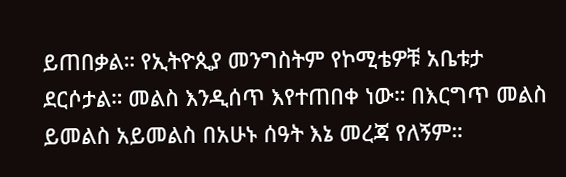ይጠበቃል። የኢትዮጲያ መንግስትም የኮሚቴዎቹ አቤቱታ ደርሶታል። መልስ እንዲሰጥ እየተጠበቀ ነው። በእርግጥ መልስ ይመልስ አይመልስ በአሁኑ ሰዓት እኔ መረጃ የለኝም።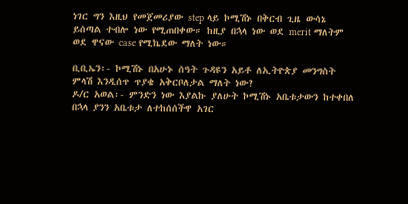ነገር ግን እዚህ የመጀመሪያው step ላይ ኮሚሽኑ በቅርብ ጊዜ ውሳኔ ይሰጣል ተብሎ ነው የሚጠበቀው። ከዚያ በኋላ ነው ወደ merit ማለትም ወደ ዋናው case የሚኬደው ማለት ነው።

ቢቢኤን፡- ኮሚሽኑ በአሁኑ ሰዓት ጉዳዩን አይቶ ለኢትዮጵያ መንግስት ምላሽ እንዲሰጥ ጥያቄ አቅርቦለታል ማለት ነው?
ዶ/ር አወል፡- ምንድን ነው እያልኩ ያለሁት ኮሚሽኑ አቤቱታውን ከተቀበለ በኋላ ያንን አቤቱታ ለተከሰሰችዋ አገር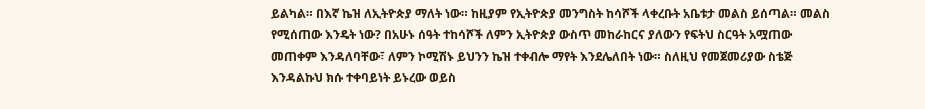ይልካል። በእኛ ኬዝ ለኢትዮጵያ ማለት ነው። ከዚያም የኢትዮጵያ መንግስት ከሳሾች ላቀረቡት አቤቱታ መልስ ይሰጣል። መልስ የሚሰጠው እንዴት ነው? በአሁኑ ሰዓት ተከሳሾች ለምን ኢትዮጵያ ውስጥ መከራከርና ያለውን የፍትህ ስርዓት አሟጠው መጠቀም እንዳለባቸው፣ ለምን ኮሚሽኑ ይህንን ኬዝ ተቀብሎ ማየት እንደሌለበት ነው። ስለዚህ የመጀመሪያው ስቴጅ እንዳልኩህ ክሱ ተቀባይነት ይኑረው ወይስ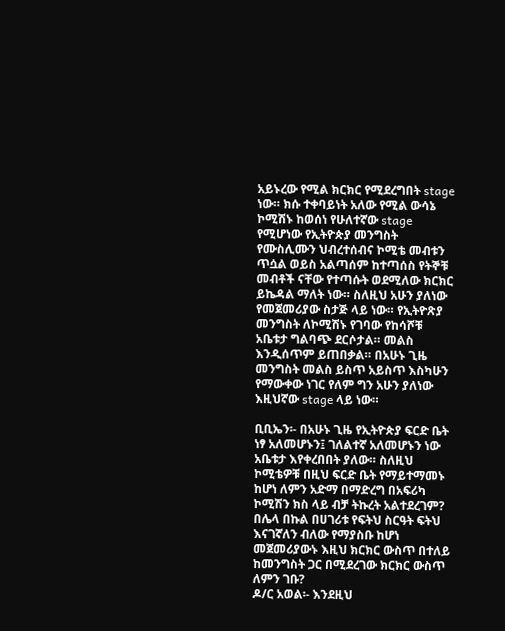አይኑረው የሚል ክርክር የሚደረግበት stage ነው። ክሱ ተቀባይነት አለው የሚል ውሳኔ ኮሚሽኑ ከወሰነ የሁለተኛው stage የሚሆነው የኢትዮጵያ መንግስት የሙስሊሙን ህብረተሰብና ኮሚቴ መብቱን ጥሷል ወይስ አልጣሰም ከተጣሰስ የትኞቹ መብቶች ናቸው የተጣሱት ወደሚለው ክርክር ይኬዳል ማለት ነው። ስለዚህ አሁን ያለነው የመጀመሪያው ስታጅ ላይ ነው። የኢትዮጽያ መንግስት ለኮሚሽኑ የገባው የከሳሾቹ አቤቱታ ግልባጭ ደርሶታል። መልስ እንዲሰጥም ይጠበቃል። በአሁኑ ጊዜ መንግስት መልስ ይስጥ አይስጥ እስካሁን የማውቀው ነገር የለም ግን አሁን ያለነው እዚህኛው stage ላይ ነው።

ቢቢኤን፡- በአሁኑ ጊዜ የኢትዮጵያ ፍርድ ቤት ነፃ አለመሆኑን፤ ገለልተኛ አለመሆኑን ነው አቤቱታ እየቀረበበት ያለው። ስለዚህ ኮሚቴዎቹ በዚህ ፍርድ ቤት የማይተማመኑ ከሆነ ለምን አድማ በማድረግ በአፍሪካ ኮሚሽን ክስ ላይ ብቻ ትኩረት አልተደረገም? በሌላ በኩል በሀገሪቱ የፍትህ ስርዓት ፍትህ እናገኛለን ብለው የማያስቡ ከሆነ መጀመሪያውኑ እዚህ ክርክር ውስጥ በተለይ ከመንግስት ጋር በሚደረገው ክርክር ውስጥ ለምን ገቡ?
ዶ/ር አወል፡- እንደዚህ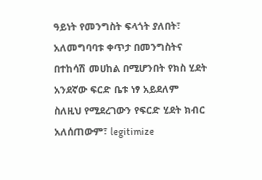ዓይነት የመንግስት ፍላጎት ያለበት፣ አለመግባባቱ ቀጥታ በመንግስትና በተከሳሽ መሀከል በሚሆንበት የክስ ሂደት አንደኛው ፍርድ ቤቱ ነፃ አይደለም ስለዚህ የሚደረገውን የፍርድ ሂደት ክብር አለሰጠውም፣ legitimize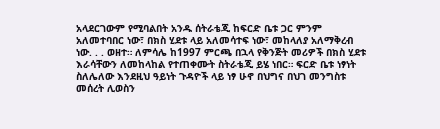አላደርገውም የሚባልበት አንዱ ሰትራቴጂ ከፍርድ ቤቱ ጋር ምንም አለመተባበር ነው፣ በክስ ሂደቱ ላይ አለመሳተፍ ነው፣ መከላለያ አለማቅረብ ነው. . . ወዘተ። ለምሳሌ ከ1997 ምርጫ በኋላ የቅንጅት መሪዎች በክስ ሂደቱ እራሳቸውን ለመከላከል የተጠቀሙት ስትራቴጂ ይሄ ነበር። ፍርድ ቤቱ ነፃነት ስለሌለው እንደዚህ ዓይነት ጉዳዮች ላይ ነፃ ሁኖ በህግና በህገ መንግስቱ መሰረት ሊወስን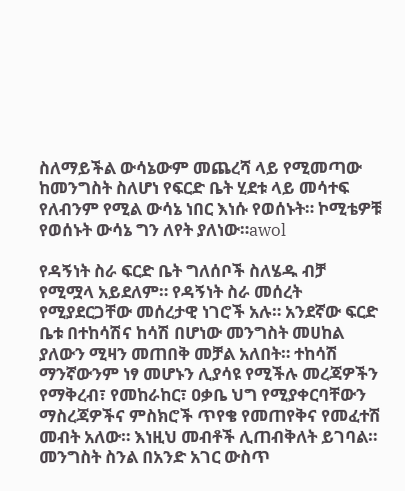ስለማይችል ውሳኔውም መጨረሻ ላይ የሚመጣው ከመንግስት ስለሆነ የፍርድ ቤት ሂደቱ ላይ መሳተፍ የለብንም የሚል ውሳኔ ነበር እነሱ የወሰኑት። ኮሚቴዎቹ የወሰኑት ውሳኔ ግን ለየት ያለነው።awol

የዳኝነት ስራ ፍርድ ቤት ግለሰቦች ስለሄዱ ብቻ የሚሟላ አይደለም። የዳኝነት ስራ መሰረት የሚያደርጋቸው መሰረታዊ ነገሮች አሉ። አንደኛው ፍርድ ቤቱ በተከሳሽና ከሳሽ በሆነው መንግስት መሀከል ያለውን ሚዛን መጠበቅ መቻል አለበት። ተከሳሽ ማንኛውንም ነፃ መሆኑን ሊያሳዩ የሚችሉ መረጃዎችን የማቅረብ፣ የመከራከር፣ ዐቃቤ ህግ የሚያቀርባቸውን ማስረጃዎችና ምስክሮች ጥየቄ የመጠየቅና የመፈተሽ መብት አለው። እነዚህ መብቶች ሊጠብቅለት ይገባል። መንግስት ስንል በአንድ አገር ውስጥ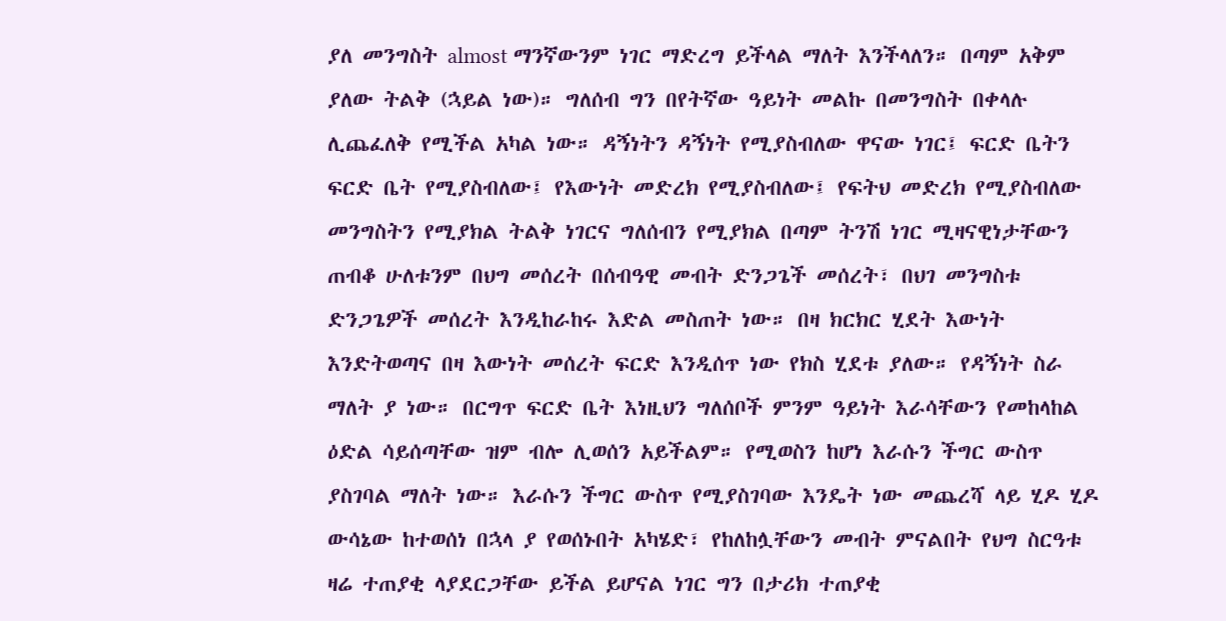ያለ መንግስት almost ማንኛውንም ነገር ማድረግ ይችላል ማለት እንችላለን። በጣም አቅም ያለው ትልቅ (ኋይል ነው)። ግለሰብ ግን በየትኛው ዓይነት መልኩ በመንግስት በቀላሉ ሊጨፈለቅ የሚችል አካል ነው። ዳኝነትን ዳኝነት የሚያስብለው ዋናው ነገር፤ ፍርድ ቤትን ፍርድ ቤት የሚያስብለው፤ የእውነት መድረክ የሚያስብለው፤ የፍትህ መድረክ የሚያስብለው መንግስትን የሚያክል ትልቅ ነገርና ግለሰብን የሚያክል በጣም ትንሽ ነገር ሚዛናዊነታቸውን ጠብቆ ሁለቱንም በህግ መሰረት በሰብዓዊ መብት ድንጋጌች መሰረት፣ በህገ መንግስቱ ድንጋጌዎች መሰረት እንዲከራከሩ እድል መስጠት ነው። በዛ ክርክር ሂደት እውነት እንድትወጣና በዛ እውነት መሰረት ፍርድ እንዲሰጥ ነው የክስ ሂደቱ ያለው። የዳኝነት ስራ ማለት ያ ነው። በርግጥ ፍርድ ቤት እነዚህን ግለሰቦች ምንም ዓይነት እራሳቸውን የመከላከል ዕድል ሳይሰጣቸው ዝም ብሎ ሊወሰን አይችልም። የሚወስን ከሆነ እራሱን ችግር ውስጥ ያስገባል ማለት ነው። እራሱን ችግር ውስጥ የሚያስገባው እንዴት ነው መጨረሻ ላይ ሂዶ ሂዶ ውሳኔው ከተወሰነ በኋላ ያ የወሰኑበት አካሄድ፣ የከለከሏቸውን መብት ምናልበት የህግ ስርዓቱ ዛሬ ተጠያቂ ላያደርጋቸው ይችል ይሆናል ነገር ግን በታሪክ ተጠያቂ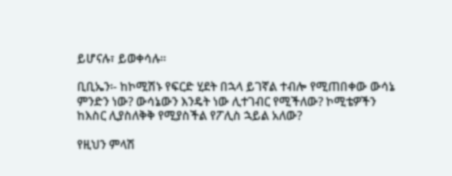ይሆናሉ፣ ይወቀሳሉ።

ቢቢኤን፡- ከኮሚሽኑ የፍርድ ሂደት በኋላ ይገኛል ተብሎ የሚጠበቀው ውሳኔ ምንድን ነው? ውሳኔውን እንዴት ነው ሊተገብር የሚችለው? ኮሚቴዎችን ከእስር ሊያስለቅቅ የሚያስችል የፖሊስ ኋይል አለው?

የዚህን ምላሽ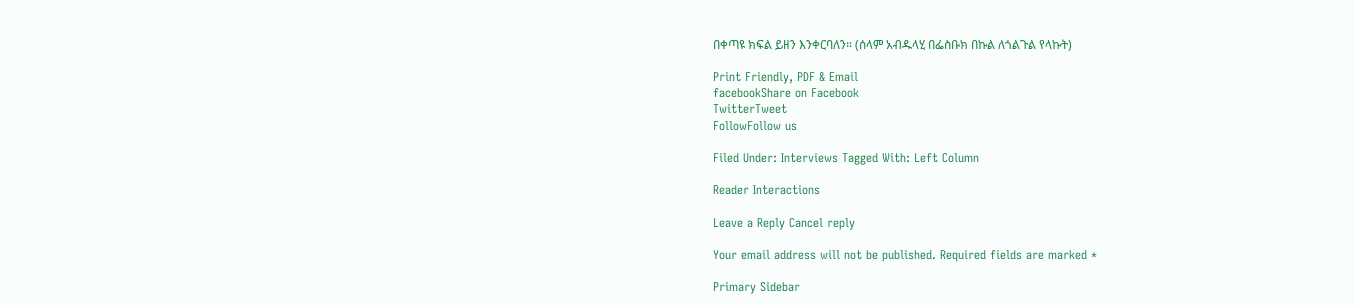በቀጣዩ ክፍል ይዘን እንቀርባለን። (ሰላም አብዱላሂ በፌስቡክ በኩል ለጎልጉል የላኩት)

Print Friendly, PDF & Email
facebookShare on Facebook
TwitterTweet
FollowFollow us

Filed Under: Interviews Tagged With: Left Column

Reader Interactions

Leave a Reply Cancel reply

Your email address will not be published. Required fields are marked *

Primary Sidebar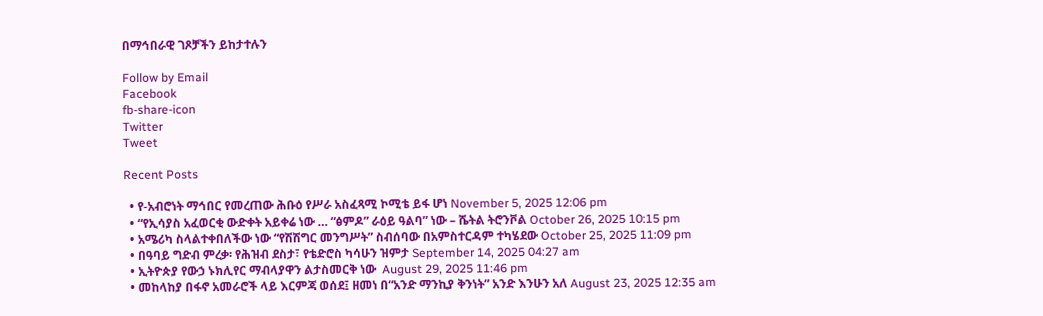በማኅበራዊ ገጾቻችን ይከታተሉን

Follow by Email
Facebook
fb-share-icon
Twitter
Tweet

Recent Posts

  • የ-አብሮነት ማኅበር የመረጠው ሕቡዕ የሥራ አስፈጻሚ ኮሚቴ ይፋ ሆነ November 5, 2025 12:06 pm
  • “የኢሳያስ አፈወርቂ ውድቀት አይቀሬ ነው … “ፅምዶ” ራዕይ ዓልባ” ነው – ሼትል ትሮንቮል October 26, 2025 10:15 pm
  • አሜሪካ ስላልተቀበለችው ነው “የሽሽግር መንግሥት” ስብሰባው በአምስተርዳም ተካሄደው October 25, 2025 11:09 pm
  • በዓባይ ግድብ ምረቃ፡ የሕዝብ ደስታ፣ የቴድሮስ ካሳሁን ዝምታ September 14, 2025 04:27 am
  • ኢትዮጵያ የውኃ ኑክሊየር ማብላያዋን ልታስመርቅ ነው  August 29, 2025 11:46 pm
  • መከላከያ በፋኖ አመራሮች ላይ እርምጃ ወሰደ፤ ዘመነ በ“አንድ ማንኪያ ቅንነት” አንድ እንሁን አለ August 23, 2025 12:35 am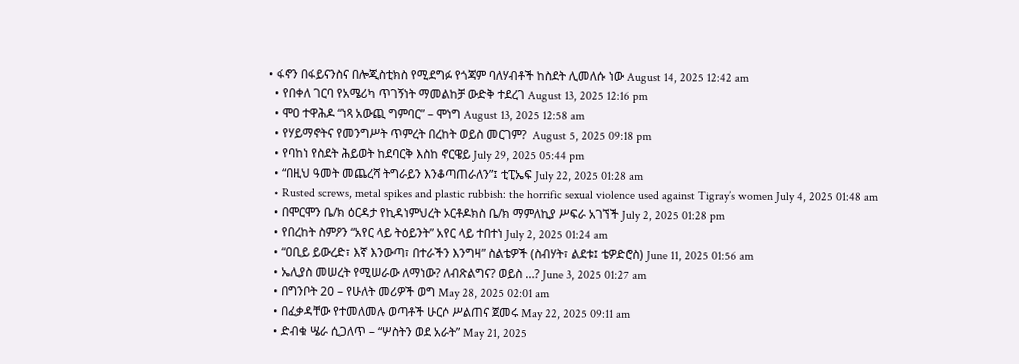• ፋኖን በፋይናንስና በሎጂስቲክስ የሚደግፉ የጎጃም ባለሃብቶች ከስደት ሊመለሱ ነው August 14, 2025 12:42 am
  • የበቀለ ገርባ የአሜሪካ ጥገኝነት ማመልከቻ ውድቅ ተደረገ August 13, 2025 12:16 pm
  • ሞዐ ተዋሕዶ “ነጻ አውጪ ግምባር” – ሞነግ August 13, 2025 12:58 am
  • የሃይማኖትና የመንግሥት ጥምረት በረከት ወይስ መርገም?  August 5, 2025 09:18 pm
  • የባከነ የስደት ሕይወት ከደባርቅ እስከ ኖርዌይ July 29, 2025 05:44 pm
  • “በዚህ ዓመት መጨረሻ ትግራይን እንቆጣጠራለን”፤ ቲፒኤፍ July 22, 2025 01:28 am
  • Rusted screws, metal spikes and plastic rubbish: the horrific sexual violence used against Tigray’s women July 4, 2025 01:48 am
  • በሞርሞን ቤ/ክ ዕርዳታ የኪዳነምህረት ኦርቶዶክስ ቤ/ክ ማምለኪያ ሥፍራ አገኘች July 2, 2025 01:28 pm
  • የበረከት ስምዖን “አየር ላይ ትዕይንት” አየር ላይ ተበተነ July 2, 2025 01:24 am
  • “ዐቢይ ይውረድ፣ እኛ እንውጣ፣ በተራችን እንግዛ” ስልቴዎች (ስብሃት፣ ልደቱ፤ ቴዎድሮስ) June 11, 2025 01:56 am
  • ኤሊያስ መሠረት የሚሠራው ለማነው? ለብጽልግና? ወይስ …? June 3, 2025 01:27 am
  • በግንቦት 20 – የሁለት መሪዎች ወግ May 28, 2025 02:01 am
  • በፈቃዳቸው የተመለመሉ ወጣቶች ሁርሶ ሥልጠና ጀመሩ May 22, 2025 09:11 am
  • ድብቁ ሤራ ሲጋለጥ – “ሦስትን ወደ አራት” May 21, 2025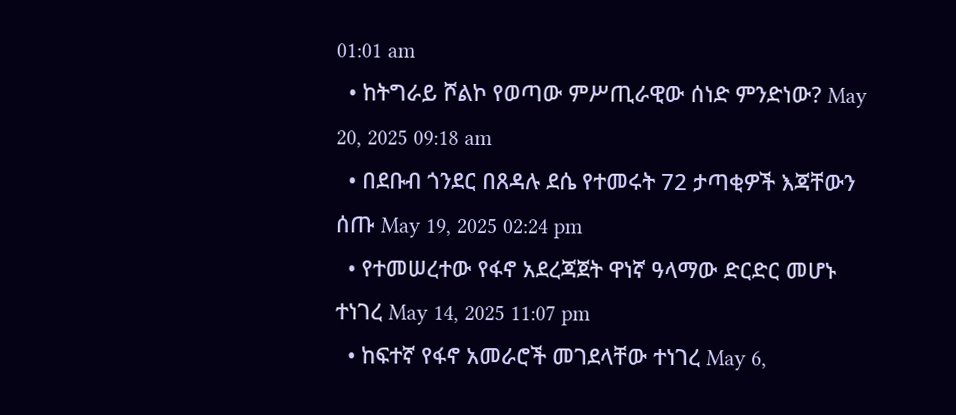01:01 am
  • ከትግራይ ሾልኮ የወጣው ምሥጢራዊው ሰነድ ምንድነው? May 20, 2025 09:18 am
  • በደቡብ ጎንደር በጸዳሉ ደሴ የተመሩት 72 ታጣቂዎች እጃቸውን ሰጡ May 19, 2025 02:24 pm
  • የተመሠረተው የፋኖ አደረጃጀት ዋነኛ ዓላማው ድርድር መሆኑ ተነገረ May 14, 2025 11:07 pm
  • ከፍተኛ የፋኖ አመራሮች መገደላቸው ተነገረ May 6,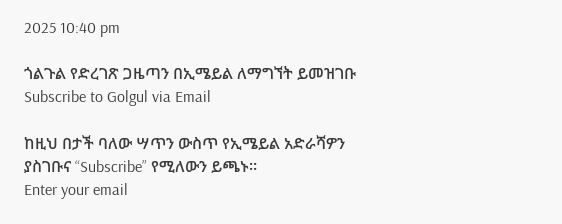2025 10:40 pm

ጎልጉል የድረገጽ ጋዜጣን በኢሜይል ለማግኘት ይመዝገቡ Subscribe to Golgul via Email

ከዚህ በታች ባለው ሣጥን ውስጥ የኢሜይል አድራሻዎን ያስገቡና “Subscribe” የሚለውን ይጫኑ፡፡
Enter your email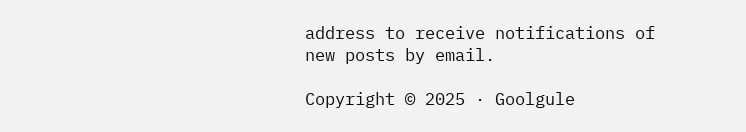address to receive notifications of new posts by email.

Copyright © 2025 · Goolgule